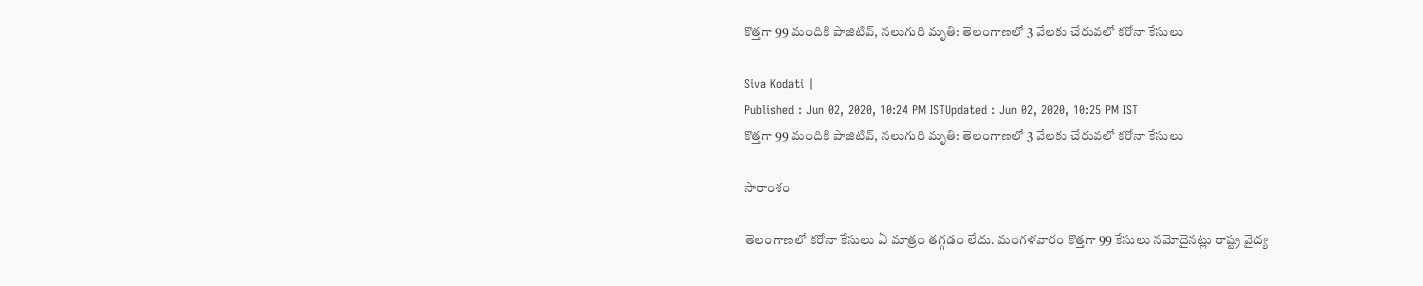కొత్తగా 99 మందికి పాజిటివ్, నలుగురి మృతి: తెలంగాణలో 3 వేలకు చేరువలో కరోనా కేసులు

Siva Kodati |
Published : Jun 02, 2020, 10:24 PM ISTUpdated : Jun 02, 2020, 10:25 PM IST
కొత్తగా 99 మందికి పాజిటివ్, నలుగురి మృతి: తెలంగాణలో 3 వేలకు చేరువలో కరోనా కేసులు

సారాంశం

తెలంగాణలో కరోనా కేసులు ఏ మాత్రం తగ్గడం లేదు. మంగళవారం కొత్తగా 99 కేసులు నమోదైనట్లు రాష్ట్ర వైద్య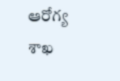ఆరోగ్య శాఖ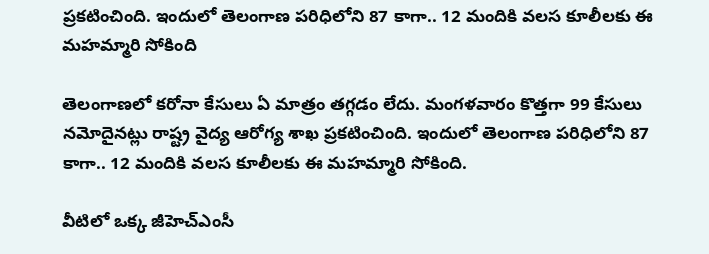ప్రకటించింది. ఇందులో తెలంగాణ పరిధిలోని 87 కాగా.. 12 మందికి వలస కూలీలకు ఈ మహమ్మారి సోకింది

తెలంగాణలో కరోనా కేసులు ఏ మాత్రం తగ్గడం లేదు. మంగళవారం కొత్తగా 99 కేసులు నమోదైనట్లు రాష్ట్ర వైద్య ఆరోగ్య శాఖ ప్రకటించింది. ఇందులో తెలంగాణ పరిధిలోని 87 కాగా.. 12 మందికి వలస కూలీలకు ఈ మహమ్మారి సోకింది.

వీటిలో ఒక్క జీహెచ్ఎంసీ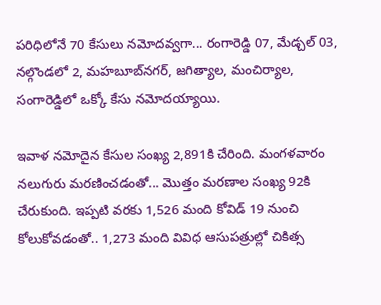పరిధిలోనే 70 కేసులు నమోదవ్వగా... రంగారెడ్డి 07, మేడ్చల్ 03, నల్గొండలో 2, మహబూబ్‌నగర్, జగిత్యాల, మంచిర్యాల, సంగారెడ్డిలో ఒక్కో కేసు నమోదయ్యాయి.

ఇవాళ నమోదైన కేసుల సంఖ్య 2,891కి చేరింది. మంగళవారం నలుగురు మరణించడంతో... మొత్తం మరణాల సంఖ్య 92కి చేరుకుంది. ఇప్పటి వరకు 1,526 మంది కోవిడ్ 19 నుంచి కోలుకోవడంతో.. 1,273 మంది వివిధ ఆసుపత్రుల్లో చికిత్స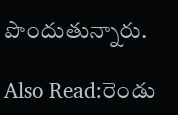పొందుతున్నారు.

Also Read:రెండు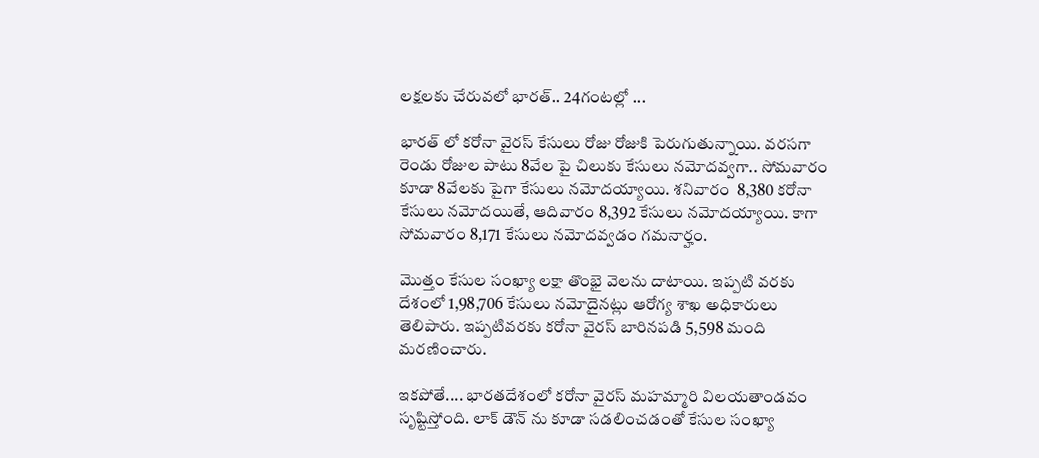లక్షలకు చేరువలో భారత్.. 24గంటల్లో ...

భారత్ లో కరోనా వైరస్ కేసులు రోజు రోజుకి పెరుగుతున్నాయి. వరసగా రెండు రోజుల పాటు 8వేల పై చిలుకు కేసులు నమోదవ్వగా.. సోమవారం కూడా 8వేలకు పైగా కేసులు నమోదయ్యాయి. శనివారం  8,380 కరోనా కేసులు నమోదయితే, ఆదివారం 8,392 కేసులు నమోదయ్యాయి. కాగా సోమవారం 8,171 కేసులు నమోదవ్వడం గమనార్హం.

మొత్తం కేసుల సంఖ్యా లక్షా తొంభై వెలను దాటాయి. ఇప్పటి వరకు దేశంలో 1,98,706 కేసులు నమోదైనట్లు ఆరోగ్య శాఖ అధికారులు తెలిపారు. ఇప్పటివరకు కరోనా వైరస్ బారినపడి 5,598 మంది మరణించారు.

ఇకపోతే.... భారతదేశంలో కరోనా వైరస్ మహమ్మారి విలయతాండవం సృష్టిస్తోంది. లాక్ డౌన్ ను కూడా సడలించడంతో కేసుల సంఖ్యా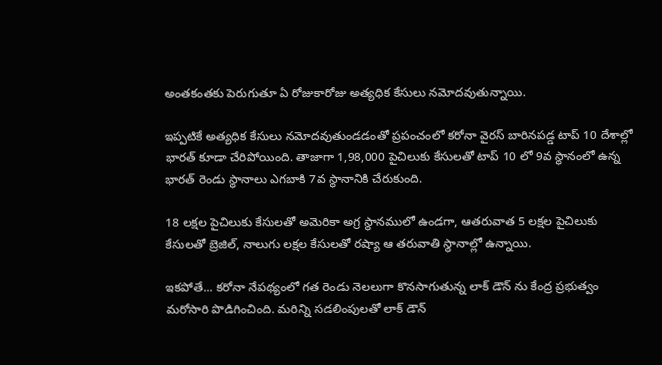అంతకంతకు పెరుగుతూ ఏ రోజుకారోజు అత్యధిక కేసులు నమోదవుతున్నాయి.

ఇప్పటికే అత్యధిక కేసులు నమోదవుతుండడంతో ప్రపంచంలో కరోనా వైరస్ బారినపడ్డ టాప్ 10 దేశాల్లో భారత్ కూడా చేరిపోయింది. తాజాగా 1,98,000 పైచిలుకు కేసులతో టాప్ 10 లో 9వ స్థానంలో ఉన్న భారత్ రెండు స్థానాలు ఎగబాకి 7వ స్థానానికి చేరుకుంది.

18 లక్షల పైచిలుకు కేసులతో అమెరికా అగ్ర స్థానములో ఉండగా, ఆతరువాత 5 లక్షల పైచిలుకు కేసులతో బ్రెజిల్, నాలుగు లక్షల కేసులతో రష్యా ఆ తరువాతి స్థానాల్లో ఉన్నాయి.

ఇకపోతే... కరోనా నేపథ్యంలో గత రెండు నెలలుగా కొనసాగుతున్న లాక్ డౌన్ ను కేంద్ర ప్రభుత్వం మరోసారి పొడిగించింది. మరిన్ని సడలింపులతో లాక్ డౌన్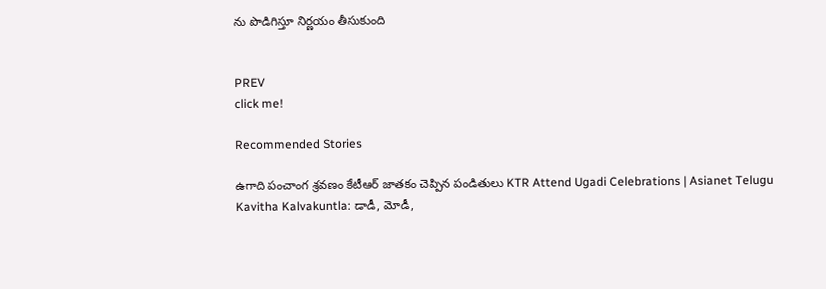ను పొడిగిస్తూ నిర్ణయం తీసుకుంది


PREV
click me!

Recommended Stories

ఉగాది పంచాంగ శ్రవణం కేటీఆర్ జాతకం చెప్పిన పండితులు KTR Attend Ugadi Celebrations | Asianet Telugu
Kavitha Kalvakuntla: డాడీ, మోడీ,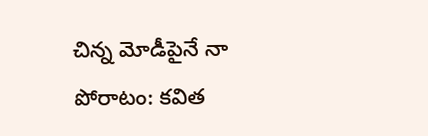చిన్న మోడీపైనే నా పోరాటం: కవిత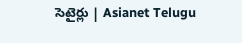సెటైర్లు | Asianet Telugu